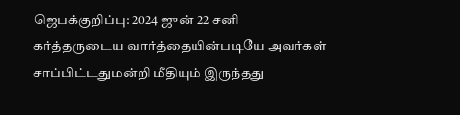ஜெபக்குறிப்பு: 2024 ஜுன் 22 சனி
கர்த்தருடைய வார்த்தையின்படியே அவர்கள் சாப்பிட்டதுமன்றி மீதியும் இருந்தது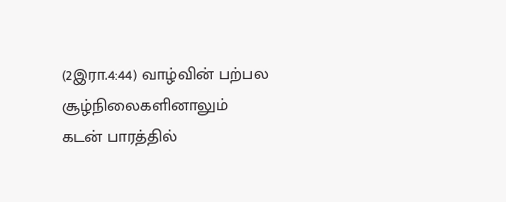(2இரா.4:44) வாழ்வின் பற்பல சூழ்நிலைகளினாலும் கடன் பாரத்தில்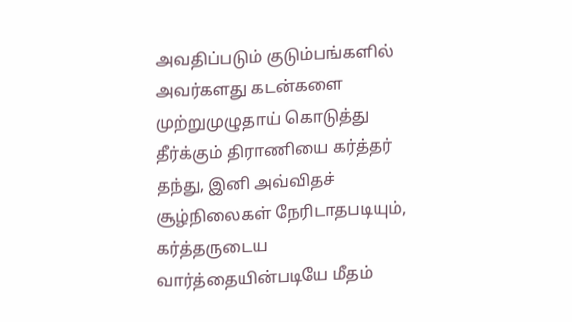அவதிப்படும் குடும்பங்களில் அவர்களது கடன்களை முற்றுமுழுதாய் கொடுத்து தீர்க்கும் திராணியை கர்த்தர் தந்து, இனி அவ்விதச் சூழ்நிலைகள் நேரிடாதபடியும், கர்த்தருடைய வார்த்தையின்படியே மீதம்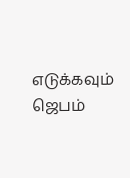எடுக்கவும் ஜெபம்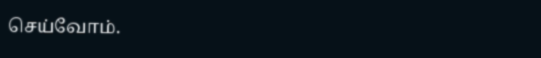செய்வோம்.